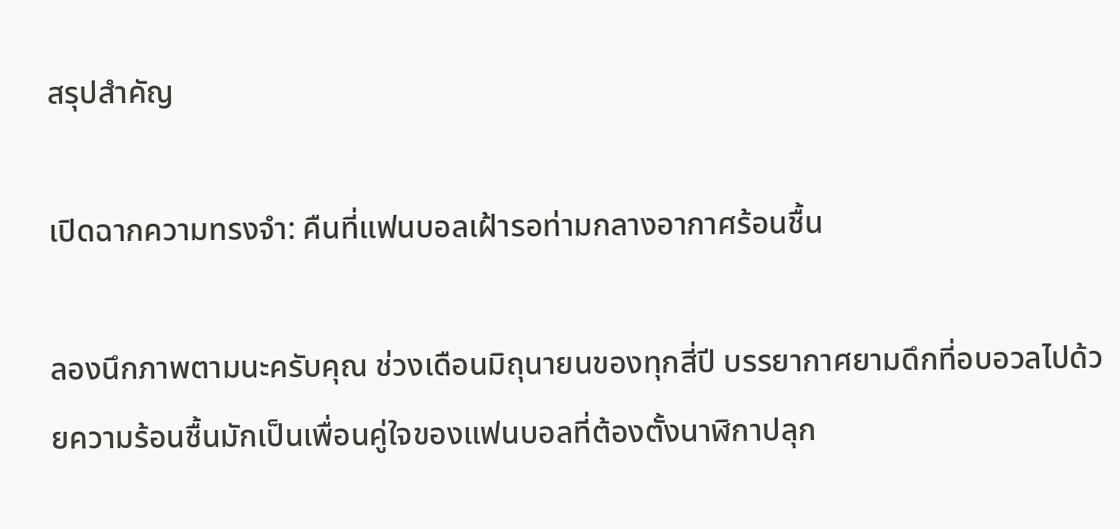สรุปสำคัญ

เปิดฉากความทรงจำ: คืนที่แฟนบอลเฝ้ารอท่ามกลางอากาศร้อนชื้น

ลองนึกภาพตามนะครับคุณ ช่วงเดือนมิถุนายนของทุกสี่ปี บรรยากาศยามดึกที่อบอวลไปด้วยความร้อนชื้นมักเป็นเพื่อนคู่ใจของแฟนบอลที่ต้องตั้งนาฬิกาปลุก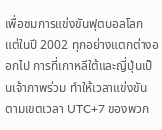เพื่อชมการแข่งขันฟุตบอลโลก แต่ในปี 2002 ทุกอย่างแตกต่างออกไป การที่เกาหลีใต้และญี่ปุ่นเป็นเจ้าภาพร่วม ทำให้เวลาแข่งขันตามเขตเวลา UTC+7 ของพวก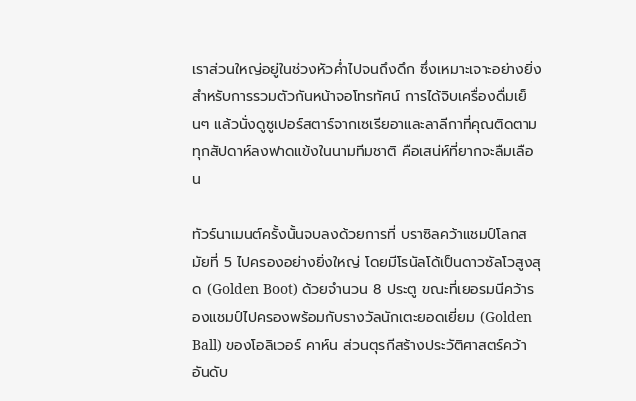เราส่วนใหญ่อยู่ในช่วงหัวค่ำไปจนถึงดึก ซึ่งเหมาะเจาะอย่างยิ่งสำหรับการรวมตัวกันหน้าจอโทรทัศน์ การได้จิบเครื่องดื่มเย็นๆ แล้วนั่งดูซูเปอร์สตาร์จากเซเรียอาและลาลีกาที่คุณติดตามทุกสัปดาห์ลงฟาดแข้งในนามทีมชาติ คือเสน่ห์ที่ยากจะลืมเลือน

ทัวร์นาเมนต์ครั้งนั้นจบลงด้วยการที่ บราซิลคว้าแชมป์โลกสมัยที่ 5 ไปครองอย่างยิ่งใหญ่ โดยมีโรนัลโด้เป็นดาวซัลโวสูงสุด (Golden Boot) ด้วยจำนวน 8 ประตู ขณะที่เยอรมนีคว้ารองแชมป์ไปครองพร้อมกับรางวัลนักเตะยอดเยี่ยม (Golden Ball) ของโอลิเวอร์ คาห์น ส่วนตุรกีสร้างประวัติศาสตร์คว้าอันดับ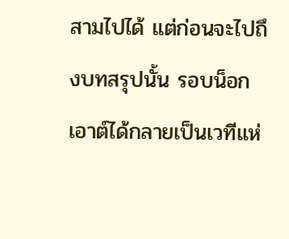สามไปได้ แต่ก่อนจะไปถึงบทสรุปนั้น รอบน็อกเอาต์ได้กลายเป็นเวทีแห่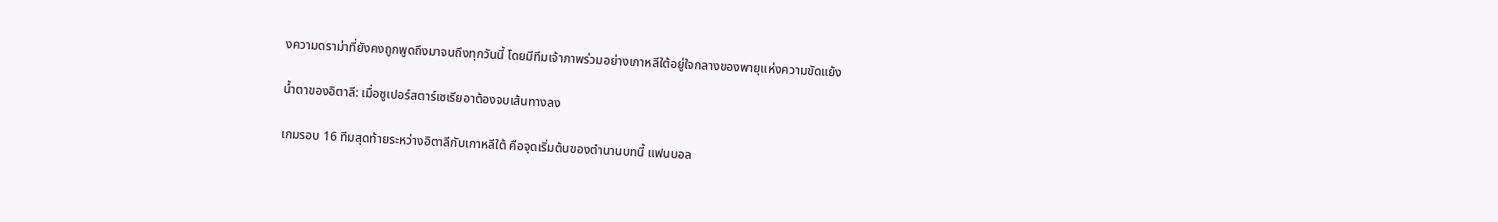งความดราม่าที่ยังคงถูกพูดถึงมาจนถึงทุกวันนี้ โดยมีทีมเจ้าภาพร่วมอย่างเกาหลีใต้อยู่ใจกลางของพายุแห่งความขัดแย้ง

น้ำตาของอิตาลี: เมื่อซูเปอร์สตาร์เซเรียอาต้องจบเส้นทางลง

เกมรอบ 16 ทีมสุดท้ายระหว่างอิตาลีกับเกาหลีใต้ คือจุดเริ่มต้นของตำนานบทนี้ แฟนบอล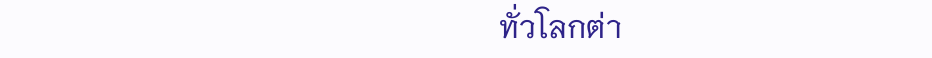ทั่วโลกต่า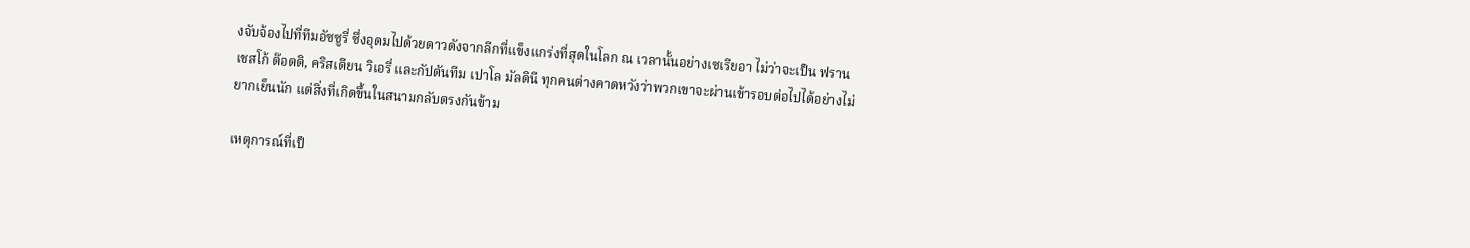งจับจ้องไปที่ทีมอัซซูรี่ ซึ่งอุดมไปด้วยดาวดังจากลีกที่แข็งแกร่งที่สุดในโลก ณ เวลานั้นอย่างเซเรียอา ไม่ว่าจะเป็น ฟรานเชสโก้ ต๊อตติ, คริสเตียน วิเอรี่ และกัปตันทีม เปาโล มัลดินี ทุกคนต่างคาดหวังว่าพวกเขาจะผ่านเข้ารอบต่อไปได้อย่างไม่ยากเย็นนัก แต่สิ่งที่เกิดขึ้นในสนามกลับตรงกันข้าม

เหตุการณ์ที่เป็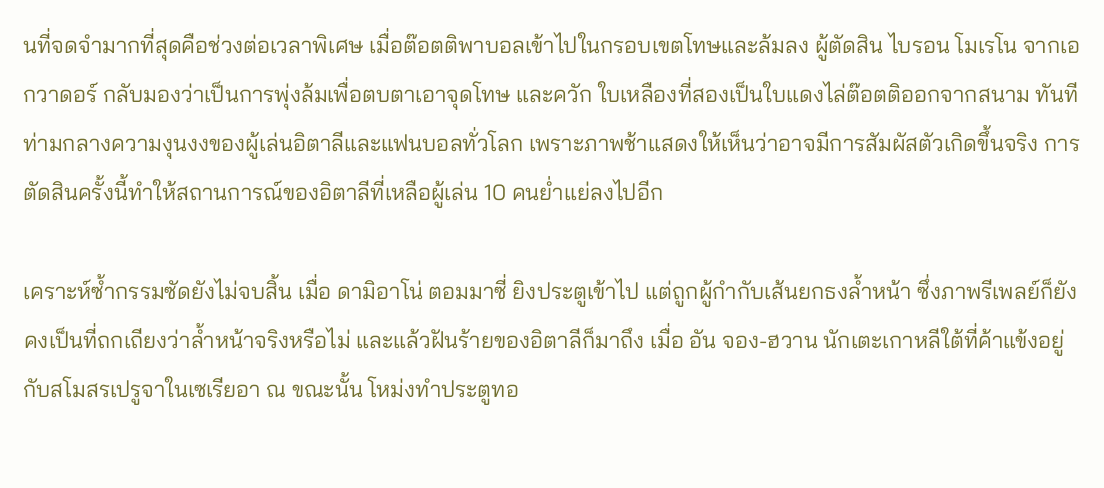นที่จดจำมากที่สุดคือช่วงต่อเวลาพิเศษ เมื่อต๊อตติพาบอลเข้าไปในกรอบเขตโทษและล้มลง ผู้ตัดสิน ไบรอน โมเรโน จากเอกวาดอร์ กลับมองว่าเป็นการพุ่งล้มเพื่อตบตาเอาจุดโทษ และควัก ใบเหลืองที่สองเป็นใบแดงไล่ต๊อตติออกจากสนาม ทันที ท่ามกลางความงุนงงของผู้เล่นอิตาลีและแฟนบอลทั่วโลก เพราะภาพช้าแสดงให้เห็นว่าอาจมีการสัมผัสตัวเกิดขึ้นจริง การตัดสินครั้งนี้ทำให้สถานการณ์ของอิตาลีที่เหลือผู้เล่น 10 คนย่ำแย่ลงไปอีก

เคราะห์ซ้ำกรรมซัดยังไม่จบสิ้น เมื่อ ดามิอาโน่ ตอมมาซี่ ยิงประตูเข้าไป แต่ถูกผู้กำกับเส้นยกธงล้ำหน้า ซึ่งภาพรีเพลย์ก็ยังคงเป็นที่ถกเถียงว่าล้ำหน้าจริงหรือไม่ และแล้วฝันร้ายของอิตาลีก็มาถึง เมื่อ อัน จอง-ฮวาน นักเตะเกาหลีใต้ที่ค้าแข้งอยู่กับสโมสรเปรูจาในเซเรียอา ณ ขณะนั้น โหม่งทำประตูทอ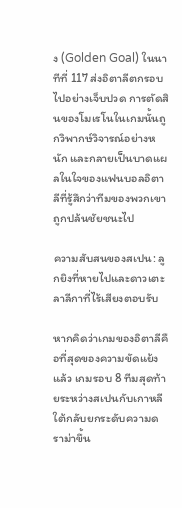ง (Golden Goal) ในนาทีที่ 117 ส่งอิตาลีตกรอบไปอย่างเจ็บปวด การตัดสินของโมเรโนในเกมนั้นถูกวิพากษ์วิจารณ์อย่างหนัก และกลายเป็นบาดแผลในใจของแฟนบอลอิตาลีที่รู้สึกว่าทีมของพวกเขาถูกปล้นชัยชนะไป

ความสับสนของสเปน: ลูกยิงที่หายไปและดาวเตะลาลีกาที่ไร้เสียงตอบรับ

หากคิดว่าเกมของอิตาลีคือที่สุดของความขัดแย้งแล้ว เกมรอบ 8 ทีมสุดท้ายระหว่างสเปนกับเกาหลีใต้กลับยกระดับความดราม่าขึ้น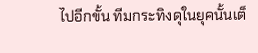ไปอีกขั้น ทีมกระทิงดุในยุคนั้นเต็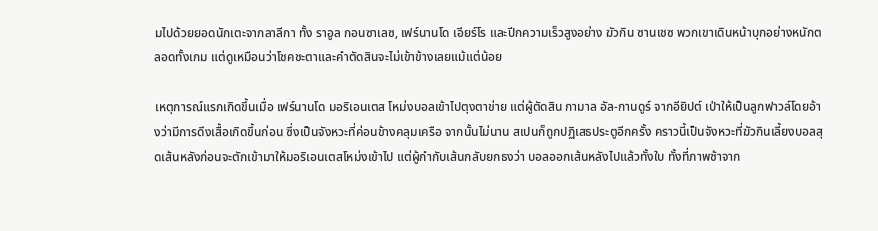มไปด้วยยอดนักเตะจากลาลีกา ทั้ง ราอูล กอนซาเลซ, เฟร์นานโด เอียร์โร และปีกความเร็วสูงอย่าง ฆัวกิน ซานเชซ พวกเขาเดินหน้าบุกอย่างหนักตลอดทั้งเกม แต่ดูเหมือนว่าโชคชะตาและคำตัดสินจะไม่เข้าข้างเลยแม้แต่น้อย

เหตุการณ์แรกเกิดขึ้นเมื่อ เฟร์นานโด มอริเอนเตส โหม่งบอลเข้าไปตุงตาข่าย แต่ผู้ตัดสิน กามาล อัล-กานดูร์ จากอียิปต์ เป่าให้เป็นลูกฟาวล์โดยอ้างว่ามีการดึงเสื้อเกิดขึ้นก่อน ซึ่งเป็นจังหวะที่ค่อนข้างคลุมเครือ จากนั้นไม่นาน สเปนก็ถูกปฏิเสธประตูอีกครั้ง คราวนี้เป็นจังหวะที่ฆัวกินเลี้ยงบอลสุดเส้นหลังก่อนจะตักเข้ามาให้มอริเอนเตสโหม่งเข้าไป แต่ผู้กำกับเส้นกลับยกธงว่า บอลออกเส้นหลังไปแล้วทั้งใบ ทั้งที่ภาพช้าจาก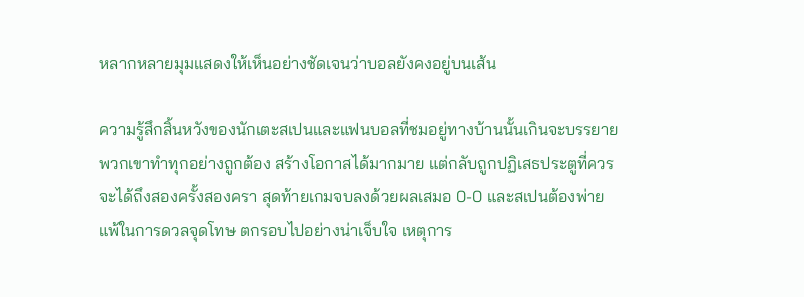หลากหลายมุมแสดงให้เห็นอย่างชัดเจนว่าบอลยังคงอยู่บนเส้น

ความรู้สึกสิ้นหวังของนักเตะสเปนและแฟนบอลที่ชมอยู่ทางบ้านนั้นเกินจะบรรยาย พวกเขาทำทุกอย่างถูกต้อง สร้างโอกาสได้มากมาย แต่กลับถูกปฏิเสธประตูที่ควรจะได้ถึงสองครั้งสองครา สุดท้ายเกมจบลงด้วยผลเสมอ 0-0 และสเปนต้องพ่ายแพ้ในการดวลจุดโทษ ตกรอบไปอย่างน่าเจ็บใจ เหตุการ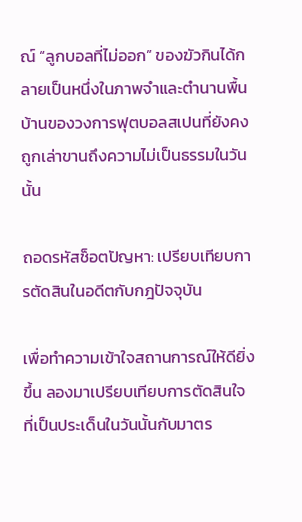ณ์ “ลูกบอลที่ไม่ออก” ของฆัวกินได้กลายเป็นหนึ่งในภาพจำและตำนานพื้นบ้านของวงการฟุตบอลสเปนที่ยังคงถูกเล่าขานถึงความไม่เป็นธรรมในวันนั้น

ถอดรหัสช็อตปัญหา: เปรียบเทียบการตัดสินในอดีตกับกฎปัจจุบัน

เพื่อทำความเข้าใจสถานการณ์ให้ดียิ่งขึ้น ลองมาเปรียบเทียบการตัดสินใจที่เป็นประเด็นในวันนั้นกับมาตร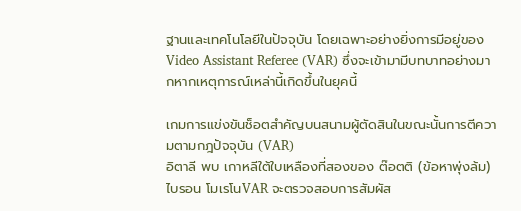ฐานและเทคโนโลยีในปัจจุบัน โดยเฉพาะอย่างยิ่งการมีอยู่ของ Video Assistant Referee (VAR) ซึ่งจะเข้ามามีบทบาทอย่างมากหากเหตุการณ์เหล่านี้เกิดขึ้นในยุคนี้

เกมการแข่งขันช็อตสำคัญบนสนามผู้ตัดสินในขณะนั้นการตีความตามกฎปัจจุบัน (VAR)
อิตาลี พบ เกาหลีใต้ใบเหลืองที่สองของ ต๊อตติ (ข้อหาพุ่งล้ม)ไบรอน โมเรโนVAR จะตรวจสอบการสัมผัส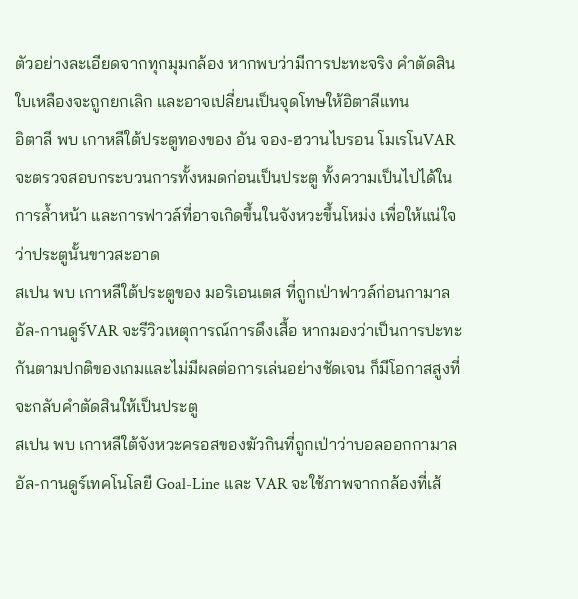ตัวอย่างละเอียดจากทุกมุมกล้อง หากพบว่ามีการปะทะจริง คำตัดสินใบเหลืองจะถูกยกเลิก และอาจเปลี่ยนเป็นจุดโทษให้อิตาลีแทน
อิตาลี พบ เกาหลีใต้ประตูทองของ อัน จอง-ฮวานไบรอน โมเรโนVAR จะตรวจสอบกระบวนการทั้งหมดก่อนเป็นประตู ทั้งความเป็นไปได้ในการล้ำหน้า และการฟาวล์ที่อาจเกิดขึ้นในจังหวะขึ้นโหม่ง เพื่อให้แน่ใจว่าประตูนั้นขาวสะอาด
สเปน พบ เกาหลีใต้ประตูของ มอริเอนเตส ที่ถูกเป่าฟาวล์ก่อนกามาล อัล-กานดูร์VAR จะรีวิวเหตุการณ์การดึงเสื้อ หากมองว่าเป็นการปะทะกันตามปกติของเกมและไม่มีผลต่อการเล่นอย่างชัดเจน ก็มีโอกาสสูงที่จะกลับคำตัดสินให้เป็นประตู
สเปน พบ เกาหลีใต้จังหวะครอสของฆัวกินที่ถูกเป่าว่าบอลออกกามาล อัล-กานดูร์เทคโนโลยี Goal-Line และ VAR จะใช้ภาพจากกล้องที่เส้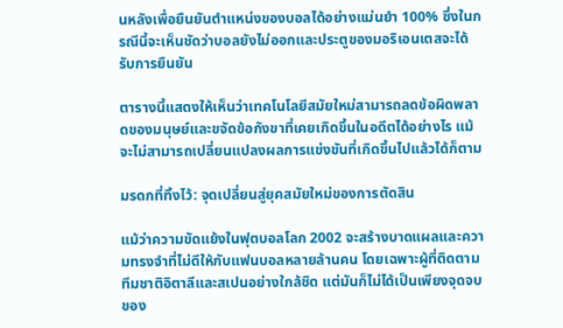นหลังเพื่อยืนยันตำแหน่งของบอลได้อย่างแม่นยำ 100% ซึ่งในกรณีนี้จะเห็นชัดว่าบอลยังไม่ออกและประตูของมอริเอนเตสจะได้รับการยืนยัน

ตารางนี้แสดงให้เห็นว่าเทคโนโลยีสมัยใหม่สามารถลดข้อผิดพลาดของมนุษย์และขจัดข้อกังขาที่เคยเกิดขึ้นในอดีตได้อย่างไร แม้จะไม่สามารถเปลี่ยนแปลงผลการแข่งขันที่เกิดขึ้นไปแล้วได้ก็ตาม

มรดกที่ทิ้งไว้: จุดเปลี่ยนสู่ยุคสมัยใหม่ของการตัดสิน

แม้ว่าความขัดแย้งในฟุตบอลโลก 2002 จะสร้างบาดแผลและความทรงจำที่ไม่ดีให้กับแฟนบอลหลายล้านคน โดยเฉพาะผู้ที่ติดตามทีมชาติอิตาลีและสเปนอย่างใกล้ชิด แต่มันก็ไม่ได้เป็นเพียงจุดจบของ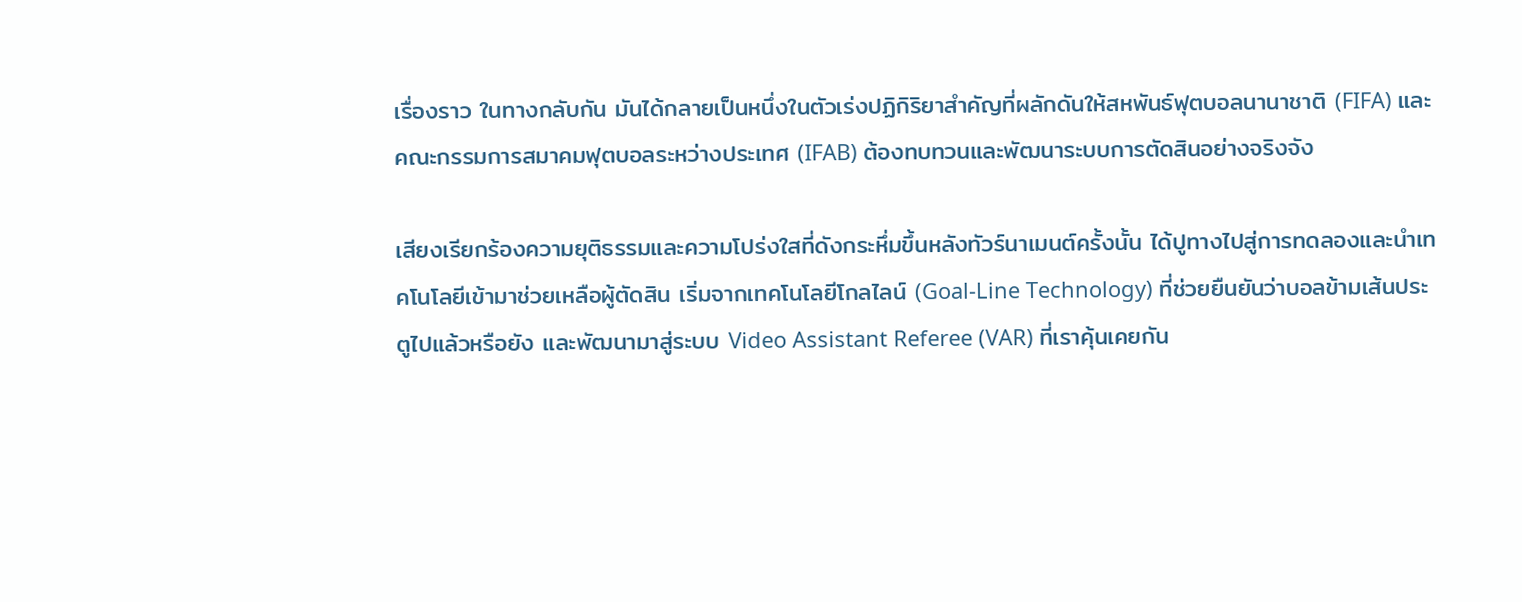เรื่องราว ในทางกลับกัน มันได้กลายเป็นหนึ่งในตัวเร่งปฏิกิริยาสำคัญที่ผลักดันให้สหพันธ์ฟุตบอลนานาชาติ (FIFA) และคณะกรรมการสมาคมฟุตบอลระหว่างประเทศ (IFAB) ต้องทบทวนและพัฒนาระบบการตัดสินอย่างจริงจัง

เสียงเรียกร้องความยุติธรรมและความโปร่งใสที่ดังกระหึ่มขึ้นหลังทัวร์นาเมนต์ครั้งนั้น ได้ปูทางไปสู่การทดลองและนำเทคโนโลยีเข้ามาช่วยเหลือผู้ตัดสิน เริ่มจากเทคโนโลยีโกลไลน์ (Goal-Line Technology) ที่ช่วยยืนยันว่าบอลข้ามเส้นประตูไปแล้วหรือยัง และพัฒนามาสู่ระบบ Video Assistant Referee (VAR) ที่เราคุ้นเคยกัน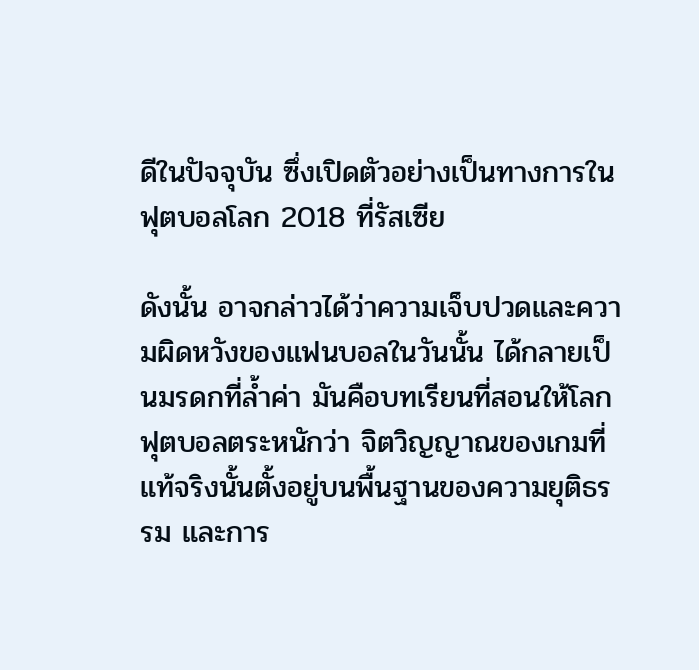ดีในปัจจุบัน ซึ่งเปิดตัวอย่างเป็นทางการในฟุตบอลโลก 2018 ที่รัสเซีย

ดังนั้น อาจกล่าวได้ว่าความเจ็บปวดและความผิดหวังของแฟนบอลในวันนั้น ได้กลายเป็นมรดกที่ล้ำค่า มันคือบทเรียนที่สอนให้โลกฟุตบอลตระหนักว่า จิตวิญญาณของเกมที่แท้จริงนั้นตั้งอยู่บนพื้นฐานของความยุติธรรม และการ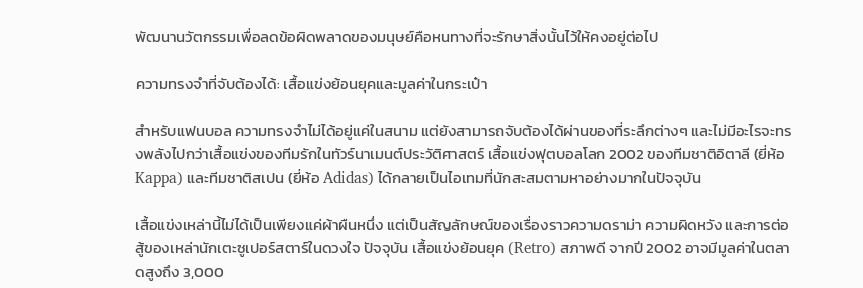พัฒนานวัตกรรมเพื่อลดข้อผิดพลาดของมนุษย์คือหนทางที่จะรักษาสิ่งนั้นไว้ให้คงอยู่ต่อไป

ความทรงจำที่จับต้องได้: เสื้อแข่งย้อนยุคและมูลค่าในกระเป๋า

สำหรับแฟนบอล ความทรงจำไม่ได้อยู่แค่ในสนาม แต่ยังสามารถจับต้องได้ผ่านของที่ระลึกต่างๆ และไม่มีอะไรจะทรงพลังไปกว่าเสื้อแข่งของทีมรักในทัวร์นาเมนต์ประวัติศาสตร์ เสื้อแข่งฟุตบอลโลก 2002 ของทีมชาติอิตาลี (ยี่ห้อ Kappa) และทีมชาติสเปน (ยี่ห้อ Adidas) ได้กลายเป็นไอเทมที่นักสะสมตามหาอย่างมากในปัจจุบัน

เสื้อแข่งเหล่านี้ไม่ได้เป็นเพียงแค่ผ้าผืนหนึ่ง แต่เป็นสัญลักษณ์ของเรื่องราวความดราม่า ความผิดหวัง และการต่อสู้ของเหล่านักเตะซูเปอร์สตาร์ในดวงใจ ปัจจุบัน เสื้อแข่งย้อนยุค (Retro) สภาพดี จากปี 2002 อาจมีมูลค่าในตลาดสูงถึง 3,000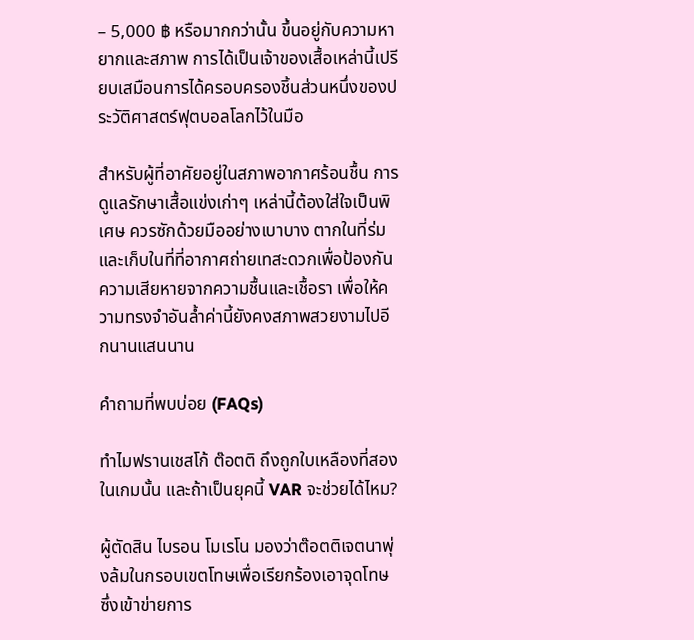– 5,000 ฿ หรือมากกว่านั้น ขึ้นอยู่กับความหายากและสภาพ การได้เป็นเจ้าของเสื้อเหล่านี้เปรียบเสมือนการได้ครอบครองชิ้นส่วนหนึ่งของประวัติศาสตร์ฟุตบอลโลกไว้ในมือ

สำหรับผู้ที่อาศัยอยู่ในสภาพอากาศร้อนชื้น การดูแลรักษาเสื้อแข่งเก่าๆ เหล่านี้ต้องใส่ใจเป็นพิเศษ ควรซักด้วยมืออย่างเบาบาง ตากในที่ร่ม และเก็บในที่ที่อากาศถ่ายเทสะดวกเพื่อป้องกันความเสียหายจากความชื้นและเชื้อรา เพื่อให้ความทรงจำอันล้ำค่านี้ยังคงสภาพสวยงามไปอีกนานแสนนาน

คำถามที่พบบ่อย (FAQs)

ทำไมฟรานเชสโก้ ต๊อตติ ถึงถูกใบเหลืองที่สองในเกมนั้น และถ้าเป็นยุคนี้ VAR จะช่วยได้ไหม?

ผู้ตัดสิน ไบรอน โมเรโน มองว่าต๊อตติเจตนาพุ่งล้มในกรอบเขตโทษเพื่อเรียกร้องเอาจุดโทษ ซึ่งเข้าข่ายการ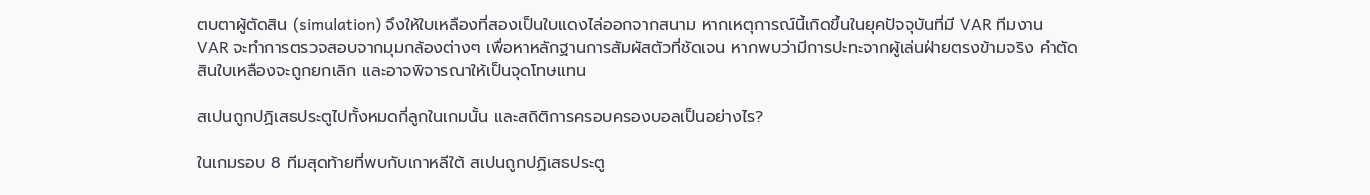ตบตาผู้ตัดสิน (simulation) จึงให้ใบเหลืองที่สองเป็นใบแดงไล่ออกจากสนาม หากเหตุการณ์นี้เกิดขึ้นในยุคปัจจุบันที่มี VAR ทีมงาน VAR จะทำการตรวจสอบจากมุมกล้องต่างๆ เพื่อหาหลักฐานการสัมผัสตัวที่ชัดเจน หากพบว่ามีการปะทะจากผู้เล่นฝ่ายตรงข้ามจริง คำตัดสินใบเหลืองจะถูกยกเลิก และอาจพิจารณาให้เป็นจุดโทษแทน

สเปนถูกปฏิเสธประตูไปทั้งหมดกี่ลูกในเกมนั้น และสถิติการครอบครองบอลเป็นอย่างไร?

ในเกมรอบ 8 ทีมสุดท้ายที่พบกับเกาหลีใต้ สเปนถูกปฏิเสธประตู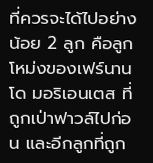ที่ควรจะได้ไปอย่างน้อย 2 ลูก คือลูกโหม่งของเฟร์นานโด มอริเอนเตส ที่ถูกเป่าฟาวล์ไปก่อน และอีกลูกที่ถูก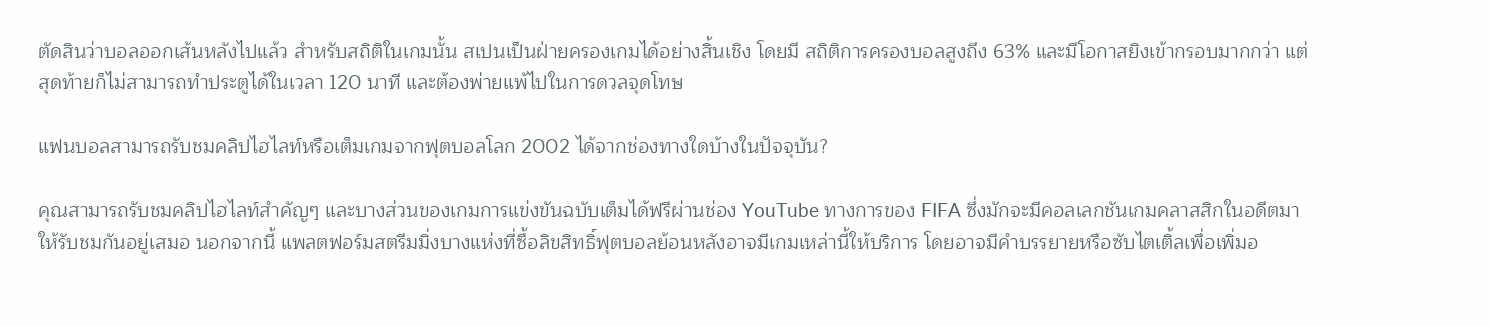ตัดสินว่าบอลออกเส้นหลังไปแล้ว สำหรับสถิติในเกมนั้น สเปนเป็นฝ่ายครองเกมได้อย่างสิ้นเชิง โดยมี สถิติการครองบอลสูงถึง 63% และมีโอกาสยิงเข้ากรอบมากกว่า แต่สุดท้ายก็ไม่สามารถทำประตูได้ในเวลา 120 นาที และต้องพ่ายแพ้ไปในการดวลจุดโทษ

แฟนบอลสามารถรับชมคลิปไฮไลท์หรือเต็มเกมจากฟุตบอลโลก 2002 ได้จากช่องทางใดบ้างในปัจจุบัน?

คุณสามารถรับชมคลิปไฮไลท์สำคัญๆ และบางส่วนของเกมการแข่งขันฉบับเต็มได้ฟรีผ่านช่อง YouTube ทางการของ FIFA ซึ่งมักจะมีคอลเลกชันเกมคลาสสิกในอดีตมาให้รับชมกันอยู่เสมอ นอกจากนี้ แพลตฟอร์มสตรีมมิ่งบางแห่งที่ซื้อลิขสิทธิ์ฟุตบอลย้อนหลังอาจมีเกมเหล่านี้ให้บริการ โดยอาจมีคำบรรยายหรือซับไตเติ้ลเพื่อเพิ่มอ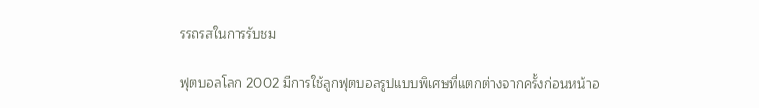รรถรสในการรับชม

ฟุตบอลโลก 2002 มีการใช้ลูกฟุตบอลรูปแบบพิเศษที่แตกต่างจากครั้งก่อนหน้าอ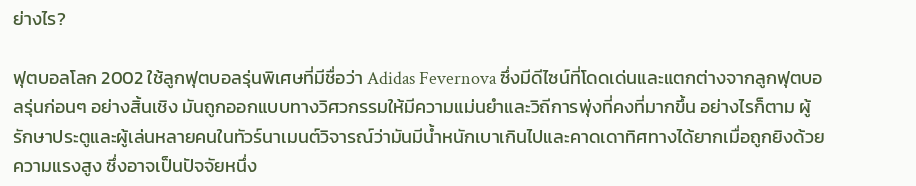ย่างไร?

ฟุตบอลโลก 2002 ใช้ลูกฟุตบอลรุ่นพิเศษที่มีชื่อว่า Adidas Fevernova ซึ่งมีดีไซน์ที่โดดเด่นและแตกต่างจากลูกฟุตบอลรุ่นก่อนๆ อย่างสิ้นเชิง มันถูกออกแบบทางวิศวกรรมให้มีความแม่นยำและวิถีการพุ่งที่คงที่มากขึ้น อย่างไรก็ตาม ผู้รักษาประตูและผู้เล่นหลายคนในทัวร์นาเมนต์วิจารณ์ว่ามันมีน้ำหนักเบาเกินไปและคาดเดาทิศทางได้ยากเมื่อถูกยิงด้วยความแรงสูง ซึ่งอาจเป็นปัจจัยหนึ่ง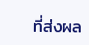ที่ส่งผล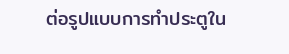ต่อรูปแบบการทำประตูใน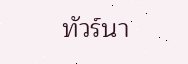ทัวร์นา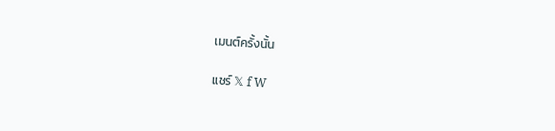เมนต์ครั้งนั้น

แชร์ 𝕏 f W